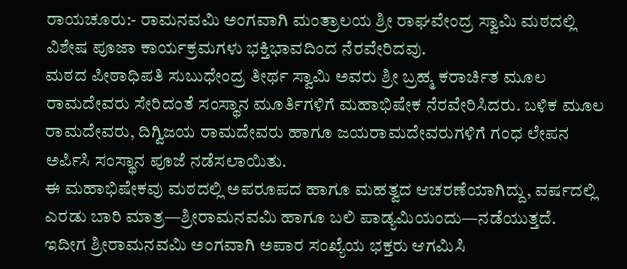ರಾಯಚೂರು:- ರಾಮನವಮಿ ಅಂಗವಾಗಿ ಮಂತ್ರಾಲಯ ಶ್ರೀ ರಾಘವೇಂದ್ರ ಸ್ವಾಮಿ ಮಠದಲ್ಲಿ ವಿಶೇಷ ಪೂಜಾ ಕಾರ್ಯಕ್ರಮಗಳು ಭಕ್ತಿಭಾವದಿಂದ ನೆರವೇರಿದವು.
ಮಠದ ಪೀಠಾಧಿಪತಿ ಸುಬುಧೇಂದ್ರ ತೀರ್ಥ ಸ್ವಾಮಿ ಅವರು ಶ್ರೀ ಬ್ರಹ್ಮ ಕರಾರ್ಚಿತ ಮೂಲ ರಾಮದೇವರು ಸೇರಿದಂತೆ ಸಂಸ್ಥಾನ ಮೂರ್ತಿಗಳಿಗೆ ಮಹಾಭಿಷೇಕ ನೆರವೇರಿಸಿದರು. ಬಳಿಕ ಮೂಲ ರಾಮದೇವರು, ದಿಗ್ವಿಜಯ ರಾಮದೇವರು ಹಾಗೂ ಜಯರಾಮದೇವರುಗಳಿಗೆ ಗಂಧ ಲೇಪನ ಅರ್ಪಿಸಿ ಸಂಸ್ಥಾನ ಪೂಜೆ ನಡೆಸಲಾಯಿತು.
ಈ ಮಹಾಭಿಷೇಕವು ಮಠದಲ್ಲಿ ಅಪರೂಪದ ಹಾಗೂ ಮಹತ್ವದ ಆಚರಣೆಯಾಗಿದ್ದು, ವರ್ಷದಲ್ಲಿ ಎರಡು ಬಾರಿ ಮಾತ್ರ—ಶ್ರೀರಾಮನವಮಿ ಹಾಗೂ ಬಲಿ ಪಾಡ್ಯಮಿಯಂದು—ನಡೆಯುತ್ತದೆ.
ಇದೀಗ ಶ್ರೀರಾಮನವಮಿ ಅಂಗವಾಗಿ ಅಪಾರ ಸಂಖ್ಯೆಯ ಭಕ್ತರು ಆಗಮಿಸಿ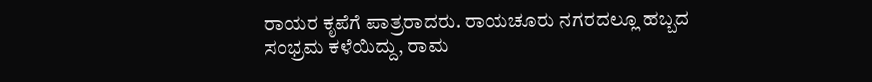ರಾಯರ ಕೃಪೆಗೆ ಪಾತ್ರರಾದರು. ರಾಯಚೂರು ನಗರದಲ್ಲೂ ಹಬ್ಬದ ಸಂಭ್ರಮ ಕಳೆಯಿದ್ದು, ರಾಮ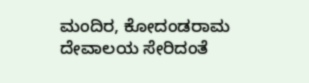ಮಂದಿರ, ಕೋದಂಡರಾಮ ದೇವಾಲಯ ಸೇರಿದಂತೆ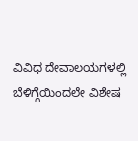ವಿವಿಧ ದೇವಾಲಯಗಳಲ್ಲಿ ಬೆಳಿಗ್ಗೆಯಿಂದಲೇ ವಿಶೇಷ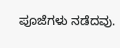ಪೂಜೆಗಳು ನಡೆದವು.